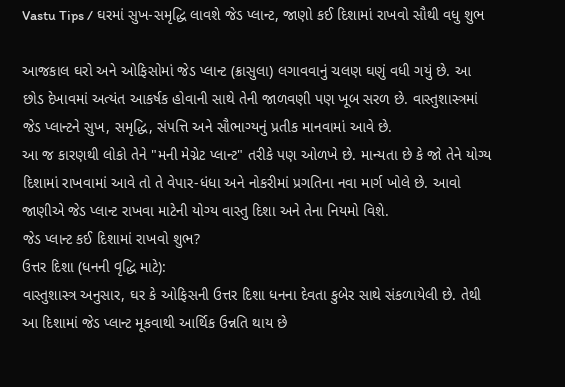Vastu Tips / ઘરમાં સુખ-સમૃદ્ધિ લાવશે જેડ પ્લાન્ટ, જાણો કઈ દિશામાં રાખવો સૌથી વધુ શુભ

આજકાલ ઘરો અને ઓફિસોમાં જેડ પ્લાન્ટ (ક્રાસુલા) લગાવવાનું ચલણ ઘણું વધી ગયું છે. આ છોડ દેખાવમાં અત્યંત આકર્ષક હોવાની સાથે તેની જાળવણી પણ ખૂબ સરળ છે. વાસ્તુશાસ્ત્રમાં જેડ પ્લાન્ટને સુખ, સમૃદ્ધિ, સંપત્તિ અને સૌભાગ્યનું પ્રતીક માનવામાં આવે છે.
આ જ કારણથી લોકો તેને "મની મેગ્નેટ પ્લાન્ટ" તરીકે પણ ઓળખે છે. માન્યતા છે કે જો તેને યોગ્ય દિશામાં રાખવામાં આવે તો તે વેપાર-ધંધા અને નોકરીમાં પ્રગતિના નવા માર્ગ ખોલે છે. આવો જાણીએ જેડ પ્લાન્ટ રાખવા માટેની યોગ્ય વાસ્તુ દિશા અને તેના નિયમો વિશે.
જેડ પ્લાન્ટ કઈ દિશામાં રાખવો શુભ?
ઉત્તર દિશા (ધનની વૃદ્ધિ માટે):
વાસ્તુશાસ્ત્ર અનુસાર, ઘર કે ઓફિસની ઉત્તર દિશા ધનના દેવતા કુબેર સાથે સંકળાયેલી છે. તેથી આ દિશામાં જેડ પ્લાન્ટ મૂકવાથી આર્થિક ઉન્નતિ થાય છે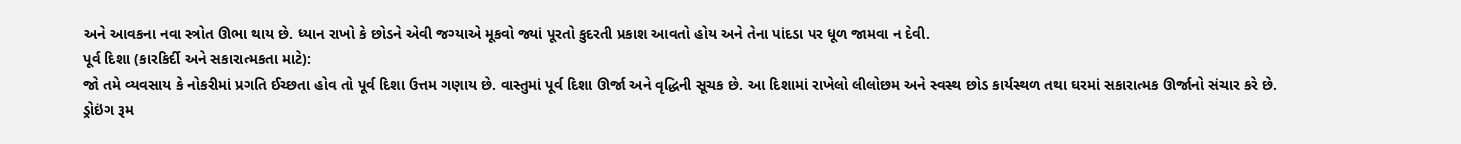અને આવકના નવા સ્ત્રોત ઊભા થાય છે. ધ્યાન રાખો કે છોડને એવી જગ્યાએ મૂકવો જ્યાં પૂરતો કુદરતી પ્રકાશ આવતો હોય અને તેના પાંદડા પર ધૂળ જામવા ન દેવી.
પૂર્વ દિશા (કારકિર્દી અને સકારાત્મકતા માટે):
જો તમે વ્યવસાય કે નોકરીમાં પ્રગતિ ઈચ્છતા હોવ તો પૂર્વ દિશા ઉત્તમ ગણાય છે. વાસ્તુમાં પૂર્વ દિશા ઊર્જા અને વૃદ્ધિની સૂચક છે. આ દિશામાં રાખેલો લીલોછમ અને સ્વસ્થ છોડ કાર્યસ્થળ તથા ઘરમાં સકારાત્મક ઊર્જાનો સંચાર કરે છે.
ડ્રોઇંગ રૂમ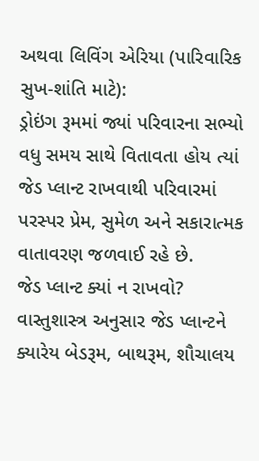અથવા લિવિંગ એરિયા (પારિવારિક સુખ-શાંતિ માટે):
ડ્રોઇંગ રૂમમાં જ્યાં પરિવારના સભ્યો વધુ સમય સાથે વિતાવતા હોય ત્યાં જેડ પ્લાન્ટ રાખવાથી પરિવારમાં પરસ્પર પ્રેમ, સુમેળ અને સકારાત્મક વાતાવરણ જળવાઈ રહે છે.
જેડ પ્લાન્ટ ક્યાં ન રાખવો?
વાસ્તુશાસ્ત્ર અનુસાર જેડ પ્લાન્ટને ક્યારેય બેડરૂમ, બાથરૂમ, શૌચાલય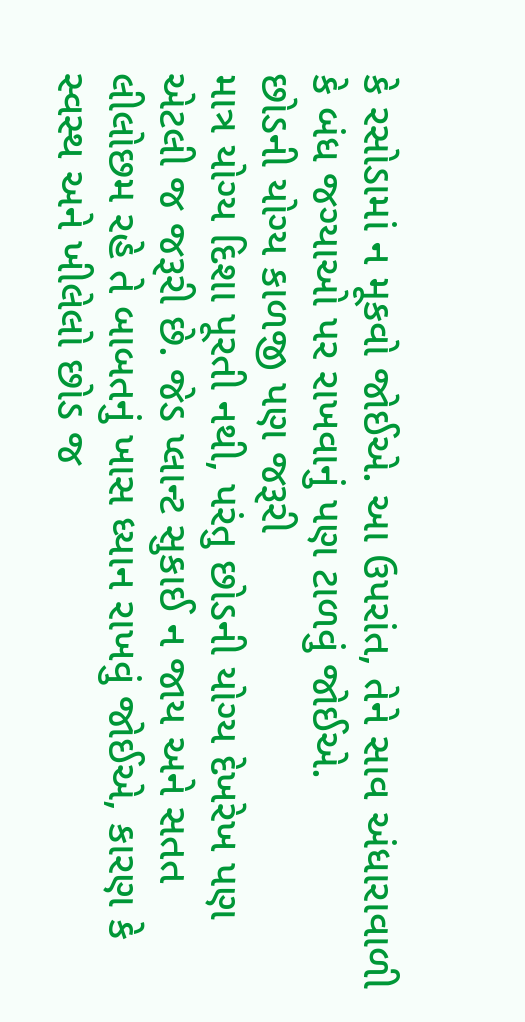કે રસોડામાં ન મૂકવો જોઈએ. આ ઉપરાંત, તેને સાવ અંધારાવાળી કે બંધ જગ્યાઓ પર રાખવાનું પણ ટાળવું જોઈએ.
છોડની યોગ્ય કાળજી પણ જરૂરી
માત્ર યોગ્ય દિશા પૂરતી નથી, પરંતુ છોડની યોગ્ય દેખરેખ પણ એટલી જ જરૂરી છે. જેડ પ્લાન્ટ સુકાઈ ન જાય અને સતત લીલોછમ રહે તે બાબતનું ખાસ ધ્યાન રાખવું જોઈએ, કારણ કે સ્વસ્થ અને ખીલેલો છોડ જ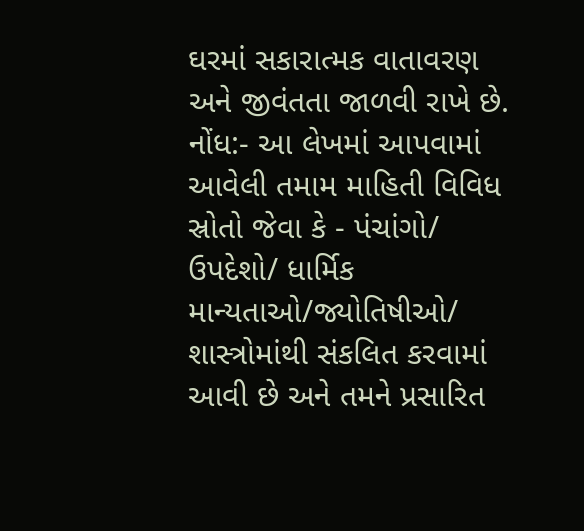ઘરમાં સકારાત્મક વાતાવરણ અને જીવંતતા જાળવી રાખે છે.
નોંધ:- આ લેખમાં આપવામાં આવેલી તમામ માહિતી વિવિધ સ્રોતો જેવા કે - પંચાંગો/ ઉપદેશો/ ધાર્મિક માન્યતાઓ/જ્યોતિષીઓ/ શાસ્ત્રોમાંથી સંકલિત કરવામાં આવી છે અને તમને પ્રસારિત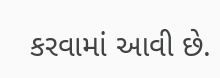કરવામાં આવી છે.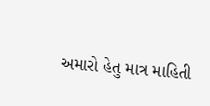અમારો હેતુ માત્ર માહિતી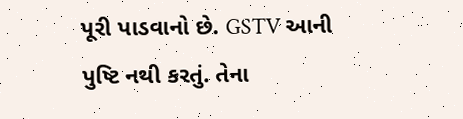પૂરી પાડવાનો છે. GSTV આની પુષ્ટિ નથી કરતું. તેના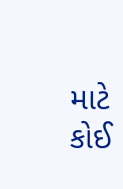માટે કોઈ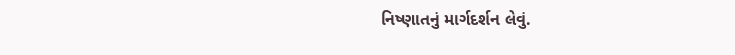નિષ્ણાતનું માર્ગદર્શન લેવું.